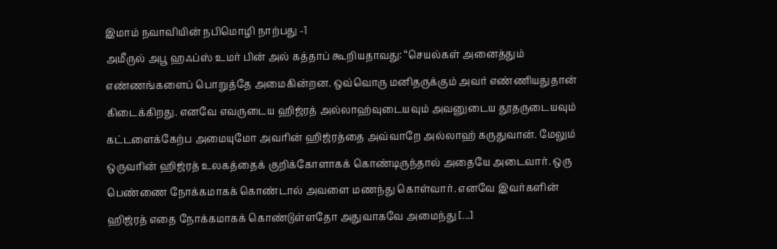இமாம் நவாவியின் நபிமொழி நாற்பது -1
அமீருல் அபூ ஹஃப்ஸ் உமர் பின் அல் கத்தாப் கூறியதாவது: “செயல்கள் அனைத்தும் எண்ணங்களைப் பொறுத்தே அமைகின்றன. ஒவ்வொரு மனிதருக்கும் அவர் எண்ணியதுதான் கிடைக்கிறது. எனவே எவருடைய ஹிஜ்ரத் அல்லாஹ்வுடையவும் அவனுடைய தூதருடையவும் கட்டளைக்கேற்ப அமையுமோ அவரின் ஹிஜ்ரத்தை அவ்வாறே அல்லாஹ் கருதுவான். மேலும் ஒருவரின் ஹிஜ்ரத் உலகத்தைக் குறிக்கோளாகக் கொண்டிருந்தால் அதையே அடைவார். ஒரு பெண்ணை நோக்கமாகக் கொண்டால் அவளை மணந்து கொள்வார். எனவே இவர்களின் ஹிஜ்ரத் எதை நோக்கமாகக் கொண்டுள்ளதோ அதுவாகவே அமைந்து [...]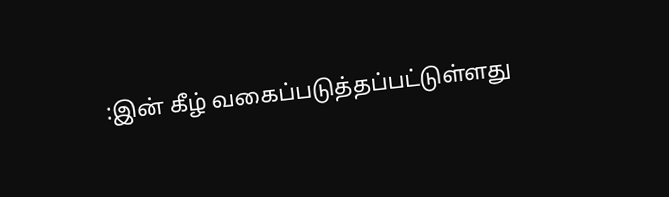:இன் கீழ் வகைப்படுத்தப்பட்டுள்ளது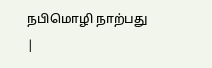நபிமொழி நாற்பது |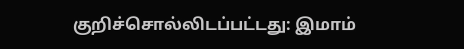குறிச்சொல்லிடப்பட்டது: இமாம்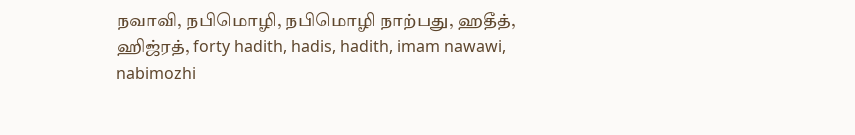நவாவி, நபிமொழி, நபிமொழி நாற்பது, ஹதீத், ஹிஜ்ரத், forty hadith, hadis, hadith, imam nawawi, nabimozhi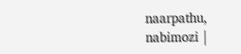naarpathu, nabimozi |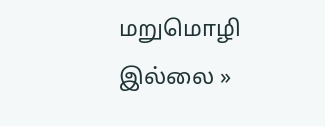மறுமொழி இல்லை »